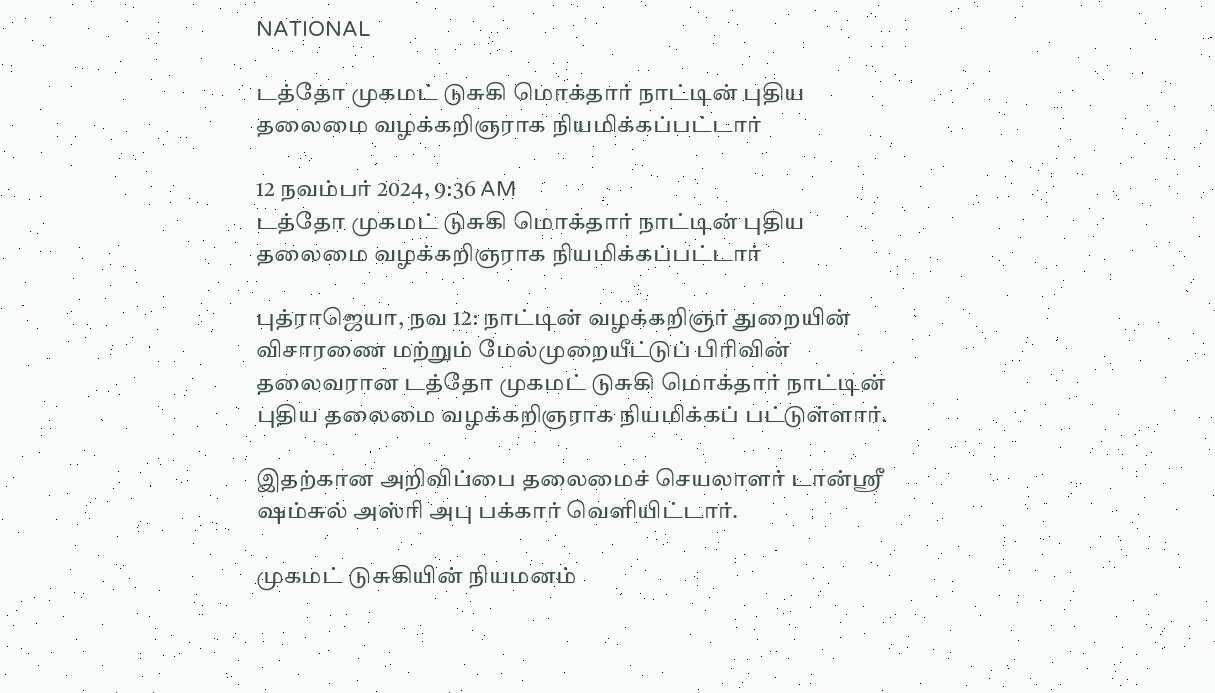NATIONAL

டத்தோ முகமட் டுசுகி மொக்தார் நாட்டின் புதிய தலைமை வழக்கறிஞராக நியமிக்கப்பட்டார்

12 நவம்பர் 2024, 9:36 AM
டத்தோ முகமட் டுசுகி மொக்தார் நாட்டின் புதிய தலைமை வழக்கறிஞராக நியமிக்கப்பட்டார்

புத்ராஜெயா, நவ 12: நாட்டின் வழக்கறிஞர் துறையின் விசாரணை மற்றும் மேல்முறையீட்டுப் பிரிவின் தலைவரான டத்தோ முகமட் டுசுகி மொக்தார் நாட்டின் புதிய தலைமை வழக்கறிஞராக நியமிக்கப் பட்டுள்ளார்.

இதற்கான அறிவிப்பை தலைமைச் செயலாளர் டான்ஸ்ரீ ஷம்சுல் அஸ்ரி அபு பக்கார் வெளியிட்டார்.

முகமட் டுசுகியின் நியமனம்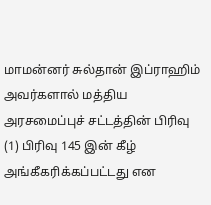மாமன்னர் சுல்தான் இப்ராஹிம் அவர்களால் மத்திய அரசமைப்புச் சட்டத்தின் பிரிவு (1) பிரிவு 145 இன் கீழ் அங்கீகரிக்கப்பட்டது என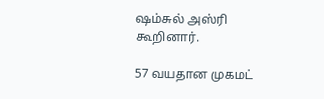ஷம்சுல் அஸ்ரி கூறினார்.

57 வயதான முகமட்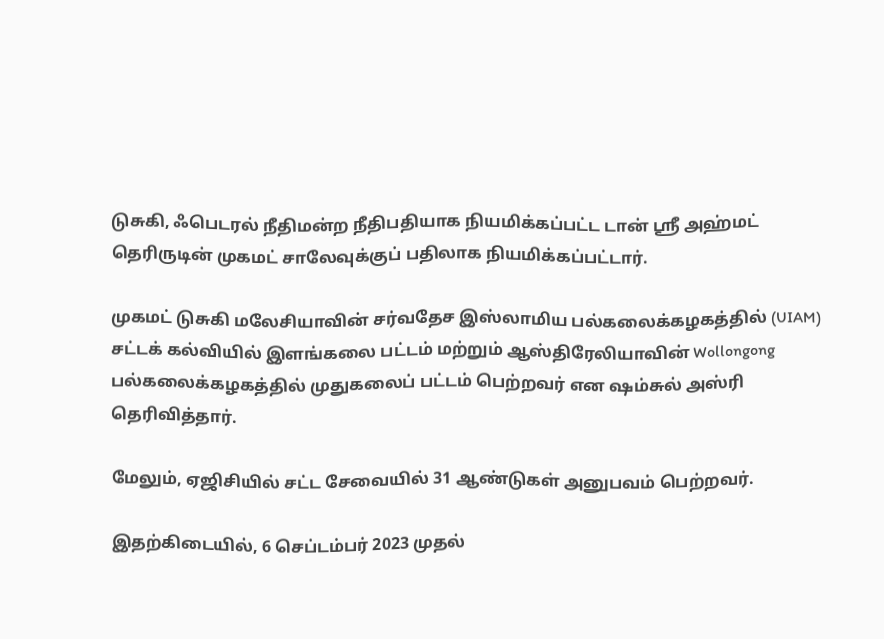டுசுகி, ஃபெடரல் நீதிமன்ற நீதிபதியாக நியமிக்கப்பட்ட டான் ஸ்ரீ அஹ்மட் தெரிருடின் முகமட் சாலேவுக்குப் பதிலாக நியமிக்கப்பட்டார்.

முகமட் டுசுகி மலேசியாவின் சர்வதேச இஸ்லாமிய பல்கலைக்கழகத்தில் (UIAM) சட்டக் கல்வியில் இளங்கலை பட்டம் மற்றும் ஆஸ்திரேலியாவின் Wollongong பல்கலைக்கழகத்தில் முதுகலைப் பட்டம் பெற்றவர் என ஷம்சுல் அஸ்ரி தெரிவித்தார்.

மேலும், ஏஜிசியில் சட்ட சேவையில் 31 ஆண்டுகள் அனுபவம் பெற்றவர்.

இதற்கிடையில், 6 செப்டம்பர் 2023 முதல்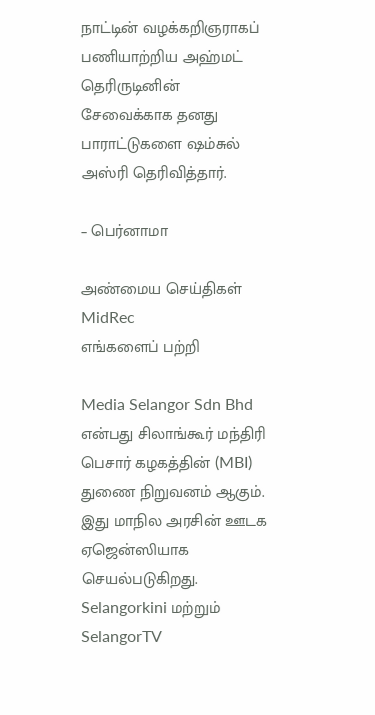நாட்டின் வழக்கறிஞராகப் பணியாற்றிய அஹ்மட் தெரிருடினின் சேவைக்காக தனது பாராட்டுகளை ஷம்சுல் அஸ்ரி தெரிவித்தார்.

– பெர்னாமா

அண்மைய செய்திகள்
MidRec
எங்களைப் பற்றி

Media Selangor Sdn Bhd என்பது சிலாங்கூர் மந்திரி பெசார் கழகத்தின் (MBI) துணை நிறுவனம் ஆகும். இது மாநில அரசின் ஊடக ஏஜென்ஸியாக செயல்படுகிறது. Selangorkini மற்றும் SelangorTV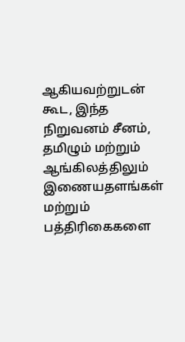ஆகியவற்றுடன் கூட, இந்த நிறுவனம் சீனம், தமிழும் மற்றும் ஆங்கிலத்திலும் இணையதளங்கள் மற்றும் பத்திரிகைகளை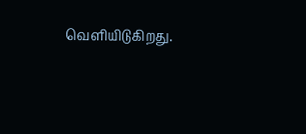வெளியிடுகிறது.